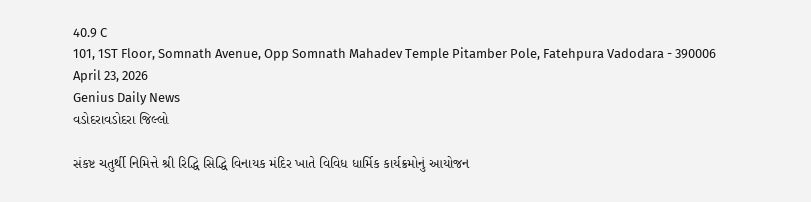40.9 C
101, 1ST Floor, Somnath Avenue, Opp Somnath Mahadev Temple Pitamber Pole, Fatehpura Vadodara - 390006
April 23, 2026
Genius Daily News
વડોદરાવડોદરા જિલ્લો

સંકષ્ટ ચતુર્થી નિમિત્તે શ્રી રિદ્ધિ સિદ્ધિ વિનાયક મંદિર ખાતે વિવિધ ધાર્મિક કાર્યક્રમોનું આયોજન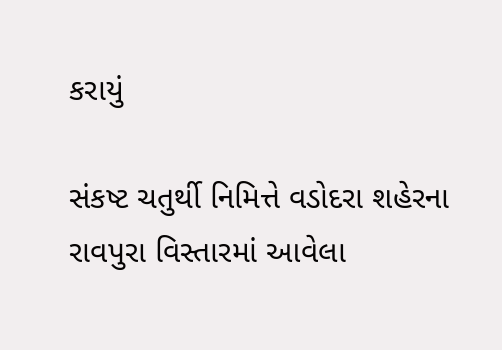કરાયું

સંકષ્ટ ચતુર્થી નિમિત્તે વડોદરા શહેરના રાવપુરા વિસ્તારમાં આવેલા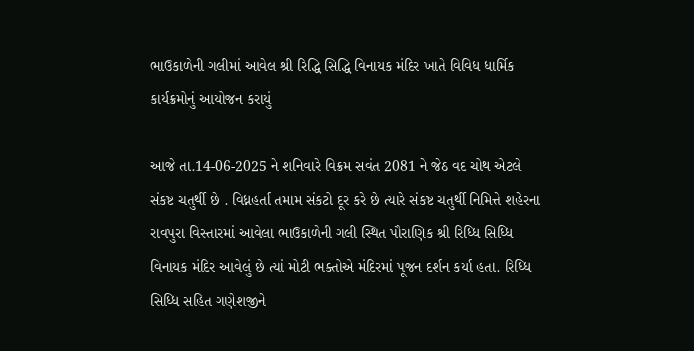ભાઉકાળેની ગલીમાં આવેલ શ્રી રિદ્ધિ સિદ્ધિ વિનાયક મંદિર ખાતે વિવિધ ધાર્મિક કાર્યક્રમોનું આયોજન કરાયું

આજે તા.14-06-2025 ને શનિવારે વિક્રમ સવંત 2081 ને જેઠ વદ ચોથ એટલે સંકષ્ટ ચતુર્થી છે . વિધ્નહર્તા તમામ સંકટો દૂર કરે છે ત્યારે સંકષ્ટ ચતુર્થી નિમિત્તે શહેરના રાવપુરા વિસ્તારમાં આવેલા ભાઉકાળેની ગલી સ્થિત પૌરાણિક શ્રી રિધ્ધિ સિધ્ધિ વિનાયક મંદિર આવેલું છે ત્યાં મોટી ભક્તોએ મંદિરમાં પૂજન દર્શન કર્યા હતા. રિધ્ધિ સિધ્ધિ સહિત ગણેશજીને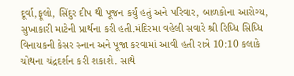દૂર્વા,ફૂલો, સિંદુર દીપ થી પૂજન કર્યું હતું અને પરિવાર, બાળકોના આરોગ્ય, સુખાકારી માટેની પ્રાર્થના કરી હતી.મંદિરમા વહેલી સવારે શ્રી રિધ્ધિ સિધ્ધિ વિનાયકની કેસર સ્નાન અને પૂજા કરવામાં આવી હતી રાત્રે 10:10 કલાકે ચોથના ચંદ્રદર્શન કરી શકાશે. સાથે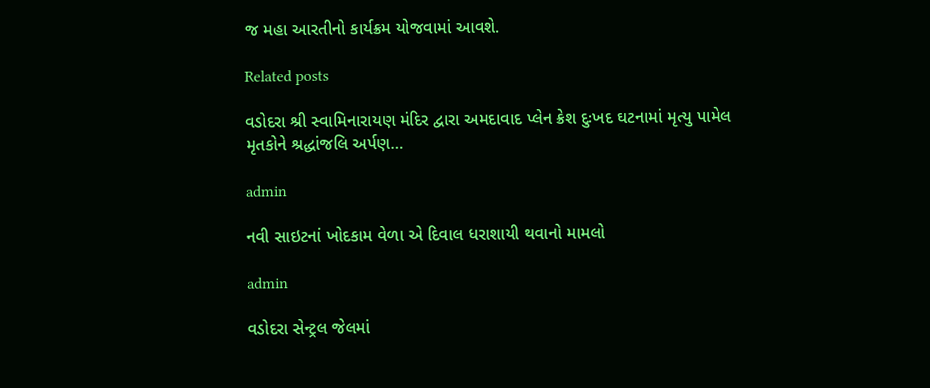જ મહા આરતીનો કાર્યક્રમ યોજવામાં આવશે.

Related posts

વડોદરા શ્રી સ્વામિનારાયણ મંદિર દ્વારા અમદાવાદ પ્લેન ક્રેશ દુઃખદ ઘટનામાં મૃત્યુ પામેલ મૃતકોને શ્રદ્ધાંજલિ અર્પણ…

admin

નવી સાઇટનાં ખોદકામ વેળા એ દિવાલ ધરાશાયી થવાનો મામલો

admin

વડોદરા સેન્ટ્રલ જેલમાં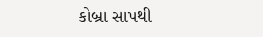કોબ્રા સાપથી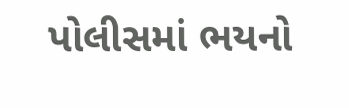પોલીસમાં ભયનો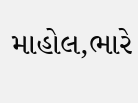માહોલ,ભારે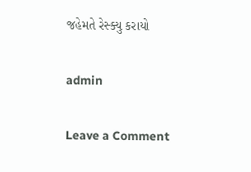જહેમતે રેસ્ક્યુ કરાયો

admin

Leave a Comment